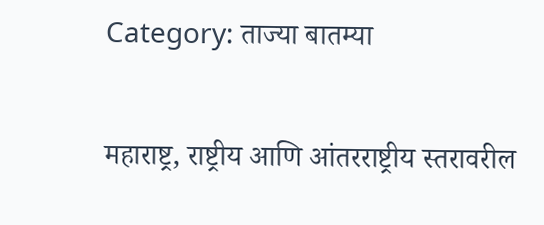Category: ताज्या बातम्या

महाराष्ट्र, राष्ट्रीय आणि आंतरराष्ट्रीय स्तरावरील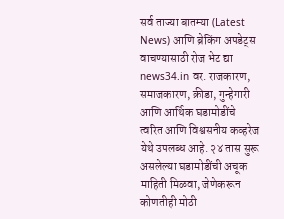सर्व ताज्या बातम्या (Latest News) आणि ब्रेकिंग अपडेट्स वाचण्यासाठी रोज भेट द्या news34.in वर. राजकारण, समाजकारण, क्रीडा, गुन्हेगारी आणि आर्थिक घडामोडींचे त्वरित आणि विश्वसनीय कव्हरेज येथे उपलब्ध आहे. २४ तास सुरू असलेल्या घडामोडींची अचूक माहिती मिळवा, जेणेकरून कोणतीही मोठी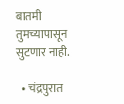बातमी तुमच्यापासून सुटणार नाही.

  • चंद्रपुरात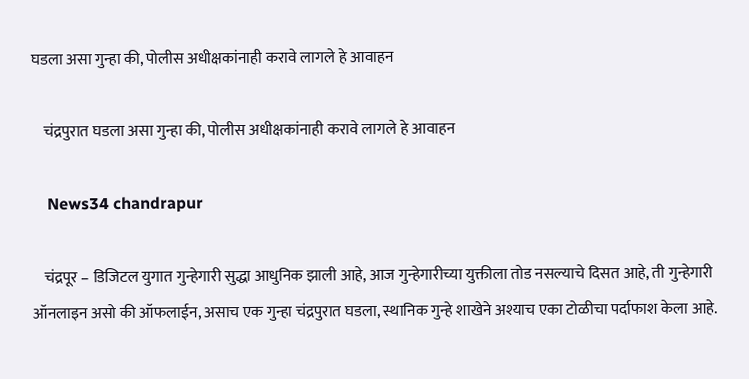घडला असा गुन्हा की, पोलीस अधीक्षकांनाही करावे लागले हे आवाहन

    चंद्रपुरात घडला असा गुन्हा की, पोलीस अधीक्षकांनाही करावे लागले हे आवाहन

    News34 chandrapur

    चंद्रपूर – डिजिटल युगात गुन्हेगारी सुद्धा आधुनिक झाली आहे, आज गुन्हेगारीच्या युक्तीला तोड नसल्याचे दिसत आहे, ती गुन्हेगारी ऑनलाइन असो की ऑफलाईन, असाच एक गुन्हा चंद्रपुरात घडला, स्थानिक गुन्हे शाखेने अश्याच एका टोळीचा पर्दाफाश केला आहे.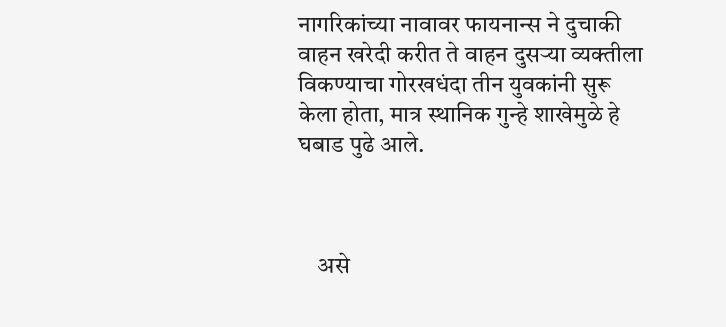नागरिकांच्या नावावर फायनान्स ने दुचाकी वाहन खरेदी करीत ते वाहन दुसऱ्या व्यक्तीला विकण्याचा गोरखधंदा तीन युवकांनी सुरू केला होता, मात्र स्थानिक गुन्हे शाखेमुळे हे घबाड पुढे आले.



    असे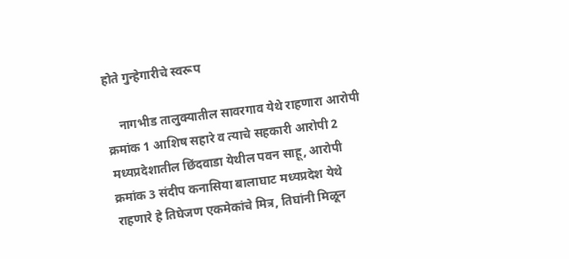होते गुन्हेगारीचे स्वरूप

    नागभीड तालुक्यातील सावरगाव येथे राहणारा आरोपी क्रमांक 1 आशिष सहारे व त्याचे सहकारी आरोपी 2 मध्यप्रदेशातील छिंदवाडा येथील पवन साहू, आरोपी क्रमांक 3 संदीप कनासिया बालाघाट मध्यप्रदेश येथे राहणारे हे तिघेजण एकमेकांचे मित्र, तिघांनी मिळून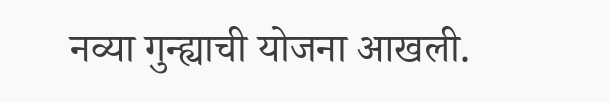नव्या गुन्ह्याची योजना आखली.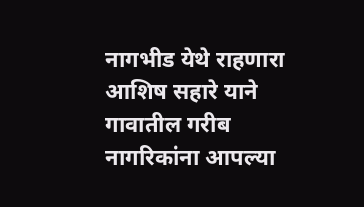नागभीड येथे राहणारा आशिष सहारे याने गावातील गरीब नागरिकांना आपल्या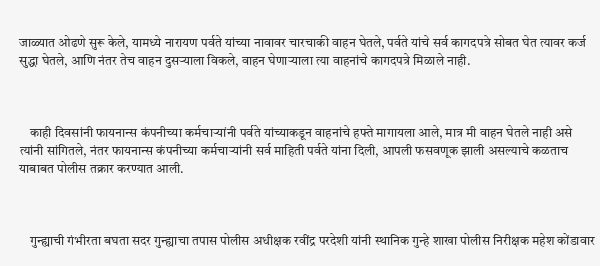जाळ्यात ओढणे सुरू केले, यामध्ये नारायण पर्वते यांच्या नावावर चारचाकी वाहन घेतले, पर्वते यांचे सर्व कागदपत्रे सोबत घेत त्यावर कर्ज सुद्धा घेतले, आणि नंतर तेच वाहन दुसऱ्याला विकले, वाहन घेणाऱ्याला त्या वाहनांचे कागदपत्रे मिळाले नाही.



    काही दिवसांनी फायनान्स कंपनीच्या कर्मचाऱ्यांनी पर्वते यांच्याकडून वाहनांचे हफ्ते मागायला आले, मात्र मी वाहन घेतले नाही असे त्यांनी सांगितले, नंतर फायनान्स कंपनीच्या कर्मचाऱ्यांनी सर्व माहिती पर्वते यांना दिली, आपली फसवणूक झाली असल्याचे कळताच याबाबत पोलीस तक्रार करण्यात आली.



    गुन्ह्याची गंभीरता बघता सदर गुन्ह्याचा तपास पोलीस अधीक्षक रवींद्र परदेशी यांनी स्थानिक गुन्हे शाखा पोलीस निरीक्षक महेश कोंडावार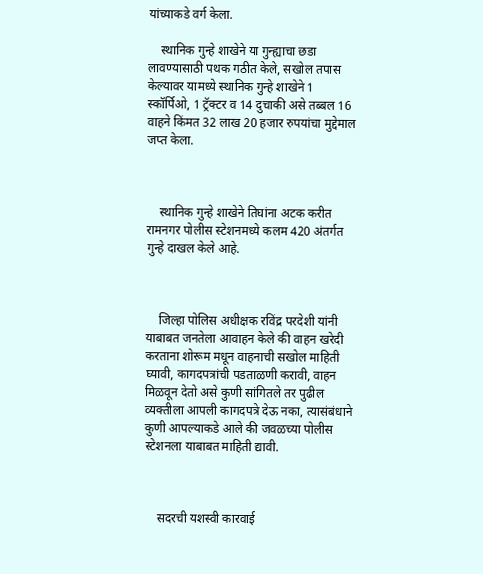यांच्याकडे वर्ग केला.

    स्थानिक गुन्हे शाखेने या गुन्ह्याचा छडा लावण्यासाठी पथक गठीत केले, सखोल तपास केल्यावर यामध्ये स्थानिक गुन्हे शाखेने 1 स्कॉर्पिओ, 1 ट्रॅक्टर व 14 दुचाकी असे तब्बल 16 वाहने किंमत 32 लाख 20 हजार रुपयांचा मुद्देमाल जप्त केला.



    स्थानिक गुन्हे शाखेने तिघांना अटक करीत रामनगर पोलीस स्टेशनमध्ये कलम 420 अंतर्गत गुन्हे दाखल केले आहे.



    जिल्हा पोलिस अधीक्षक रविंद्र परदेशी यांनी याबाबत जनतेला आवाहन केले की वाहन खरेदी करताना शोरूम मधून वाहनाची सखोल माहिती घ्यावी, कागदपत्रांची पडताळणी करावी, वाहन मिळवून देतो असे कुणी सांगितले तर पुढील व्यक्तीला आपली कागदपत्रे देऊ नका, त्यासंबंधाने कुणी आपल्याकडे आले की जवळच्या पोलीस स्टेशनला याबाबत माहिती द्यावी.



    सदरची यशस्वी कारवाई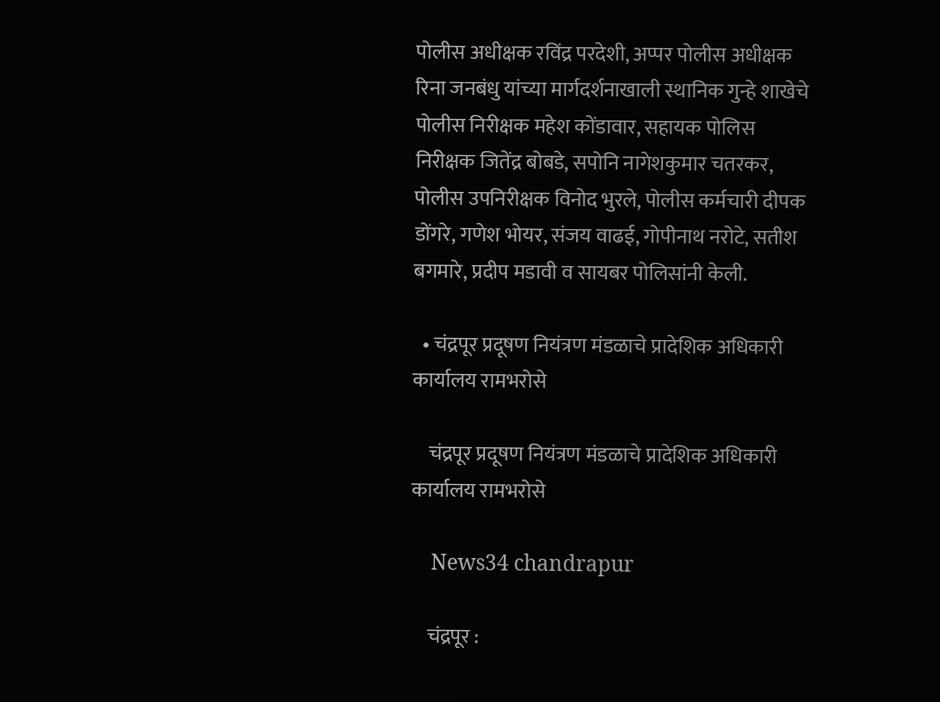पोलीस अधीक्षक रविंद्र परदेशी, अप्पर पोलीस अधीक्षक रिना जनबंधु यांच्या मार्गदर्शनाखाली स्थानिक गुन्हे शाखेचे पोलीस निरीक्षक महेश कोंडावार, सहायक पोलिस निरीक्षक जितेंद्र बोबडे, सपोनि नागेशकुमार चतरकर, पोलीस उपनिरीक्षक विनोद भुरले, पोलीस कर्मचारी दीपक डोंगरे, गणेश भोयर, संजय वाढई, गोपीनाथ नरोटे, सतीश बगमारे, प्रदीप मडावी व सायबर पोलिसांनी केली.

  • चंद्रपूर प्रदूषण नियंत्रण मंडळाचे प्रादेशिक अधिकारी कार्यालय रामभरोसे

    चंद्रपूर प्रदूषण नियंत्रण मंडळाचे प्रादेशिक अधिकारी कार्यालय रामभरोसे

    News34 chandrapur

    चंद्रपूर :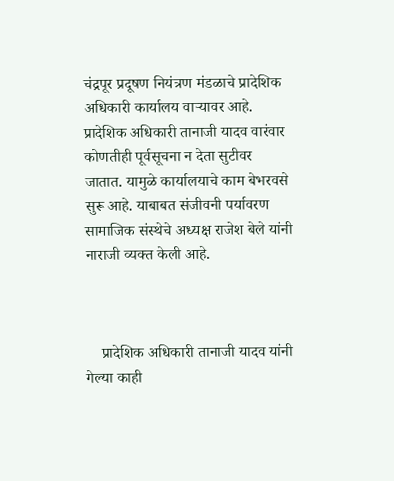चंद्रपूर प्रदूषण नियंत्रण मंडळाचे प्रादेशिक अधिकारी कार्यालय वाऱ्यावर आहे. प्रादेशिक अधिकारी तानाजी यादव वारंवार कोणतीही पूर्वसूचना न देता सुटीवर जातात. यामुळे कार्यालयाचे काम बेभरवसे सुरू आहे. याबाबत संजीवनी पर्यावरण सामाजिक संस्थेचे अध्यक्ष राजेश बेले यांनी नाराजी व्यक्त केली आहे.



    प्रादेशिक अधिकारी तानाजी यादव यांनी गेल्या काही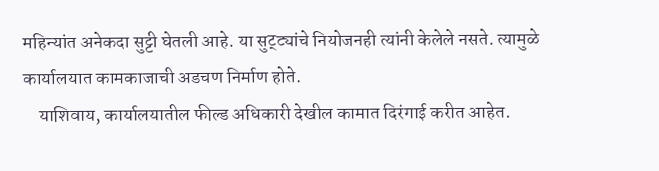महिन्यांत अनेकदा सुट्टी घेतली आहे. या सुट्ट्यांचे नियोजनही त्यांनी केलेले नसते. त्यामुळे कार्यालयात कामकाजाची अडचण निर्माण होते.
    याशिवाय, कार्यालयातील फील्ड अधिकारी देखील कामात दिरंगाई करीत आहेत.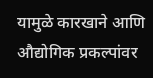यामुळे कारखाने आणि औद्योगिक प्रकल्पांवर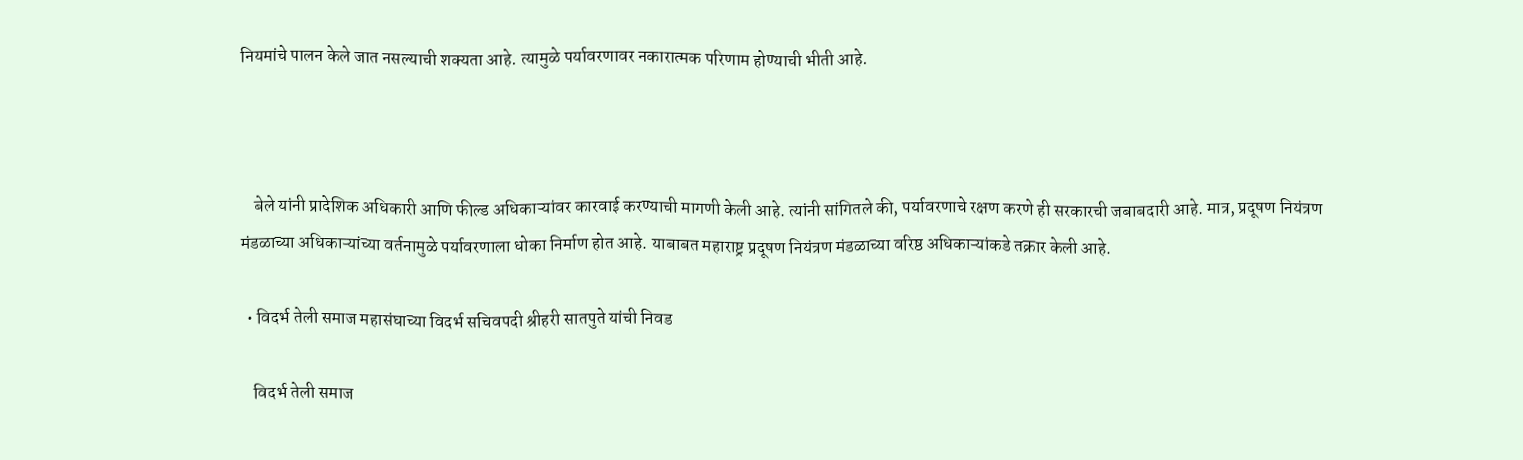नियमांचे पालन केले जात नसल्याची शक्यता आहे. त्यामुळे पर्यावरणावर नकारात्मक परिणाम होण्याची भीती आहे.



    बेले यांनी प्रादेशिक अधिकारी आणि फील्ड अधिकाऱ्यांवर कारवाई करण्याची मागणी केली आहे. त्यांनी सांगितले की, पर्यावरणाचे रक्षण करणे ही सरकारची जबाबदारी आहे. मात्र, प्रदूषण नियंत्रण मंडळाच्या अधिकाऱ्यांच्या वर्तनामुळे पर्यावरणाला धोका निर्माण होत आहे. याबाबत महाराष्ट्र प्रदूषण नियंत्रण मंडळाच्या वरिष्ठ अधिकाऱ्यांकडे तक्रार केली आहे.

  • विदर्भ तेली समाज महासंघाच्या विदर्भ सचिवपदी श्रीहरी सातपुते यांची निवड

    विदर्भ तेली समाज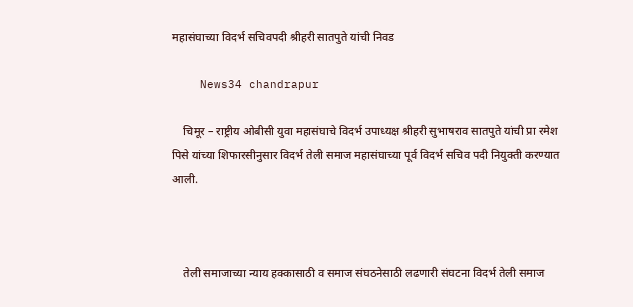महासंघाच्या विदर्भ सचिवपदी श्रीहरी सातपुते यांची निवड

    News34 chandrapur

    चिमूर – राष्ट्रीय ओबीसी युवा महासंघाचे विदर्भ उपाध्यक्ष श्रीहरी सुभाषराव सातपुते यांची प्रा रमेश पिसे यांच्या शिफारसीनुसार विदर्भ तेली समाज महासंघाच्या पूर्व विदर्भ सचिव पदी नियुक्ती करण्यात आली.



    तेली समाजाच्या न्याय हक्कासाठी व समाज संघठनेसाठी लढणारी संघटना विदर्भ तेली समाज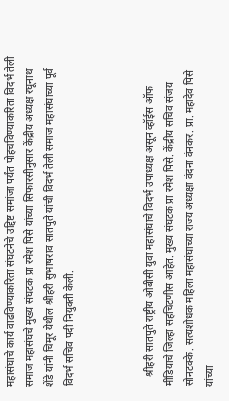महासंघाचे कार्य वाढविण्याकरिता संघटनेचे उद्दिष्ट समांजा पर्यंत पोहचविण्याकरिता विदर्भ तेली समाज महासंघचे मुख्य संघटक प्रा रमेश पिसे यांच्या सिफारसीनुसार केंद्रीय अध्यक्ष रघूनाथ शेंडे यांनी चिमूर येथील श्रीहरी सुभाषराव सातपुते यांची विदर्भ तेली समाज महासंघाच्या पूर्व विदर्भ सचिव पदी नियुक्ती केली.



    श्रीहरी सातपुते राष्ट्रीय ओबीसी युवा महासंघाचे विदर्भ उपाध्यक्ष असून व्हॉईस ऑफ मीडियाचे जिल्हा सहचिटणीस आहेत. मुख्य संघटक प्रा रमेश पिसे. केंद्रीय सचिव संजय सोनटक्के. सत्यशोधक महिला महासंघाच्या राज्य अध्यक्षा वंदना वंनकर. प्रा. महादेव पिसे यांच्या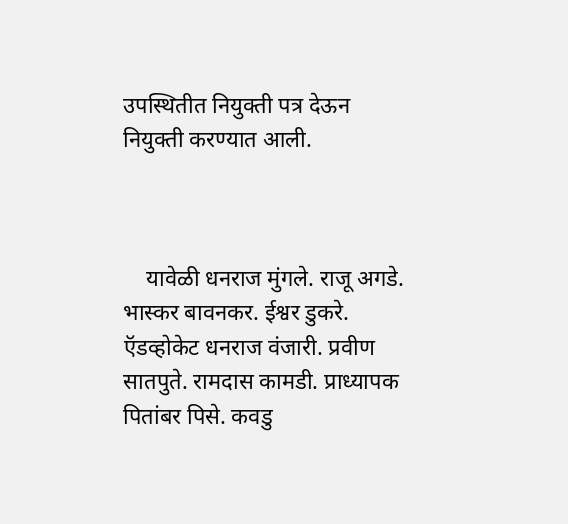उपस्थितीत नियुक्ती पत्र देऊन नियुक्ती करण्यात आली.



    यावेळी धनराज मुंगले. राजू अगडे. भास्कर बावनकर. ईश्वर डुकरे. ऍडव्होकेट धनराज वंजारी. प्रवीण सातपुते. रामदास कामडी. प्राध्यापक पितांबर पिसे. कवडु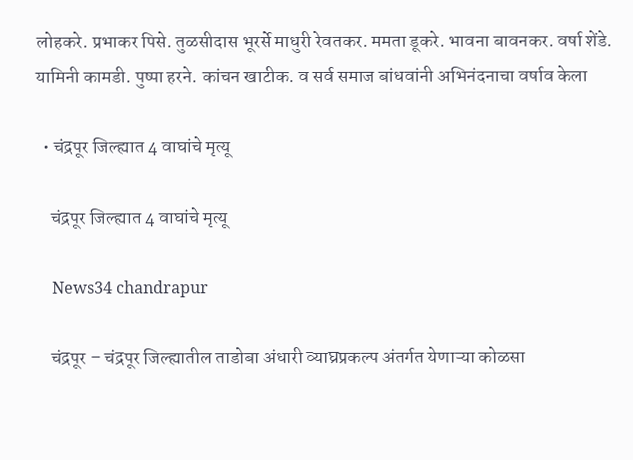लोहकरे. प्रभाकर पिसे. तुळसीदास भूरर्से माधुरी रेवतकर. ममता डूकरे. भावना बावनकर. वर्षा शेंडे. यामिनी कामडी. पुष्पा हरने. कांचन खाटीक. व सर्व समाज बांधवांनी अभिनंदनाचा वर्षाव केला

  • चंद्रपूर जिल्ह्यात 4 वाघांचे मृत्यू

    चंद्रपूर जिल्ह्यात 4 वाघांचे मृत्यू

    News34 chandrapur

    चंद्रपूर – चंद्रपूर जिल्ह्यातील ताडोबा अंधारी व्याघ्रप्रकल्प अंतर्गत येणाऱ्या कोळसा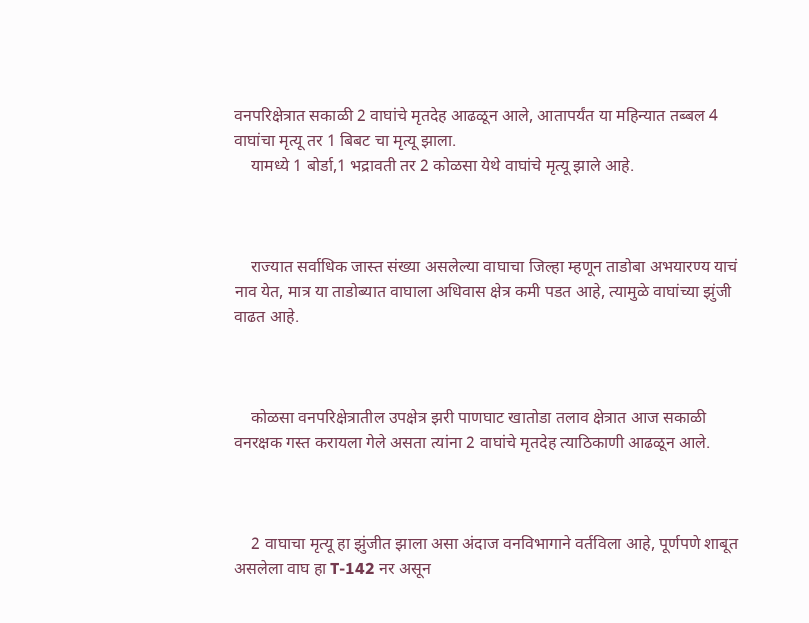वनपरिक्षेत्रात सकाळी 2 वाघांचे मृतदेह आढळून आले, आतापर्यंत या महिन्यात तब्बल 4 वाघांचा मृत्यू तर 1 बिबट चा मृत्यू झाला.
    यामध्ये 1 बोर्डा,1 भद्रावती तर 2 कोळसा येथे वाघांचे मृत्यू झाले आहे.



    राज्यात सर्वाधिक जास्त संख्या असलेल्या वाघाचा जिल्हा म्हणून ताडोबा अभयारण्य याचं नाव येत, मात्र या ताडोब्यात वाघाला अधिवास क्षेत्र कमी पडत आहे, त्यामुळे वाघांच्या झुंजी वाढत आहे.



    कोळसा वनपरिक्षेत्रातील उपक्षेत्र झरी पाणघाट खातोडा तलाव क्षेत्रात आज सकाळी वनरक्षक गस्त करायला गेले असता त्यांना 2 वाघांचे मृतदेह त्याठिकाणी आढळून आले.



    2 वाघाचा मृत्यू हा झुंजीत झाला असा अंदाज वनविभागाने वर्तविला आहे, पूर्णपणे शाबूत असलेला वाघ हा T-142 नर असून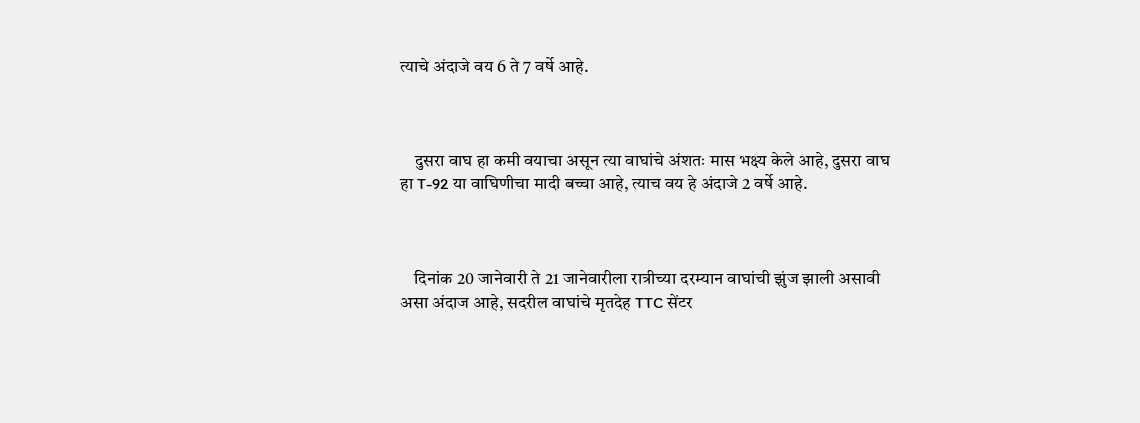त्याचे अंदाजे वय 6 ते 7 वर्षे आहे.



    दुसरा वाघ हा कमी वयाचा असून त्या वाघांचे अंशतः मास भक्ष्य केले आहे, दुसरा वाघ हा T-92 या वाघिणीचा मादी बच्चा आहे, त्याच वय हे अंदाजे 2 वर्षे आहे.



    दिनांक 20 जानेवारी ते 21 जानेवारीला रात्रीच्या दरम्यान वाघांची झुंज झाली असावी असा अंदाज आहे, सदरील वाघांचे मृतदेह TTC सेंटर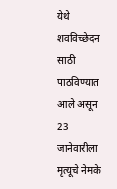येथे शवविच्छेदन साठी पाठविण्यात आले असून 23 जानेवारीला मृत्यूचे नेमके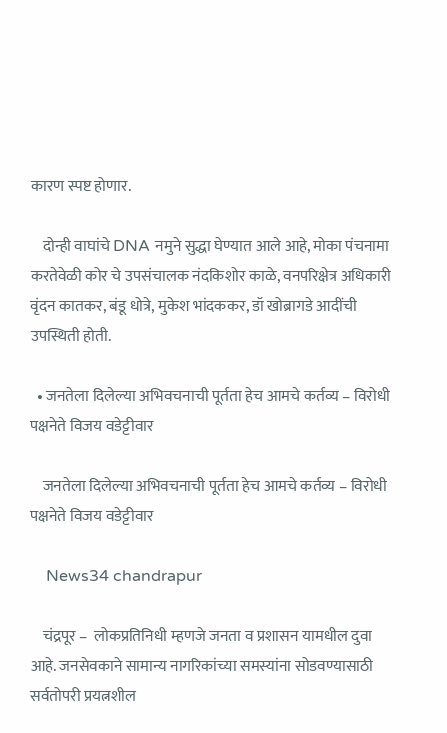कारण स्पष्ट होणार.

    दोन्ही वाघांचे DNA नमुने सुद्धा घेण्यात आले आहे, मोका पंचनामा करतेवेळी कोर चे उपसंचालक नंदकिशोर काळे, वनपरिक्षेत्र अधिकारी वृंदन कातकर, बंडू धोत्रे, मुकेश भांदककर, डॉ खोब्रागडे आदींची उपस्थिती होती.

  • जनतेला दिलेल्या अभिवचनाची पूर्तता हेच आमचे कर्तव्य – विरोधी पक्षनेते विजय वडेट्टीवार

    जनतेला दिलेल्या अभिवचनाची पूर्तता हेच आमचे कर्तव्य – विरोधी पक्षनेते विजय वडेट्टीवार

    News34 chandrapur

    चंद्रपूर –  लोकप्रतिनिधी म्हणजे जनता व प्रशासन यामधील दुवा आहे. जनसेवकाने सामान्य नागरिकांच्या समस्यांना सोडवण्यासाठी सर्वतोपरी प्रयत्नशील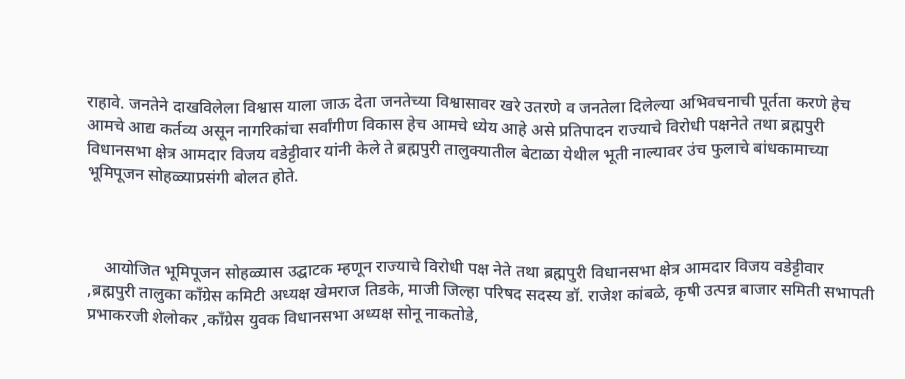राहावे. जनतेने दाखविलेला विश्वास याला जाऊ देता जनतेच्या विश्वासावर खरे उतरणे व जनतेला दिलेल्या अभिवचनाची पूर्तता करणे हेच आमचे आद्य कर्तव्य असून नागरिकांचा सर्वांगीण विकास हेच आमचे ध्येय आहे असे प्रतिपादन राज्याचे विरोधी पक्षनेते तथा ब्रह्मपुरी विधानसभा क्षेत्र आमदार विजय वडेट्टीवार यांनी केले ते ब्रह्मपुरी तालुक्यातील बेटाळा येथील भूती नाल्यावर उंच फुलाचे बांधकामाच्या भूमिपूजन सोहळ्याप्रसंगी बोलत होते.



    आयोजित भूमिपूजन सोहळ्यास उद्घाटक म्हणून राज्याचे विरोधी पक्ष नेते तथा ब्रह्मपुरी विधानसभा क्षेत्र आमदार विजय वडेट्टीवार ,ब्रह्मपुरी तालुका काँग्रेस कमिटी अध्यक्ष खेमराज तिडके, माजी जिल्हा परिषद सदस्य डॉ. राजेश कांबळे, कृषी उत्पन्न बाजार समिती सभापती प्रभाकरजी शेलोकर ,काँग्रेस युवक विधानसभा अध्यक्ष सोनू नाकतोडे,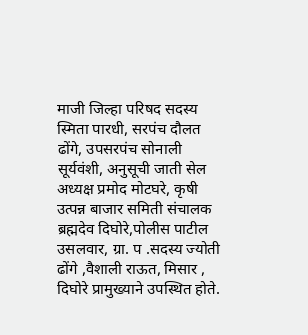माजी जिल्हा परिषद सदस्य स्मिता पारधी, सरपंच दौलत ढोंगे, उपसरपंच सोनाली सूर्यवंशी, अनुसूची जाती सेल अध्यक्ष प्रमोद मोटघरे, कृषी उत्पन्न बाजार समिती संचालक ब्रह्मदेव दिघोरे,पोलीस पाटील उसलवार, ग्रा. प .सदस्य ज्योती ढोंगे ,वैशाली राऊत, मिसार , दिघोरे प्रामुख्याने उपस्थित होते.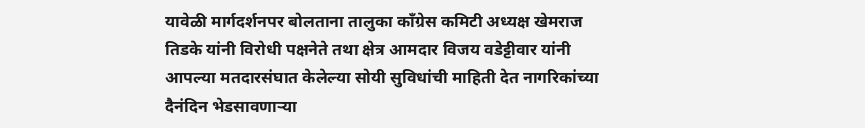यावेळी मार्गदर्शनपर बोलताना तालुका काँग्रेस कमिटी अध्यक्ष खेमराज तिडके यांनी विरोधी पक्षनेते तथा क्षेत्र आमदार विजय वडेट्टीवार यांनी आपल्या मतदारसंघात केलेल्या सोयी सुविधांची माहिती देत नागरिकांच्या दैनंदिन भेडसावणाऱ्या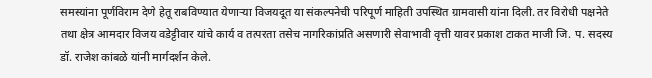समस्यांना पूर्णविराम देणे हेतू राबविण्यात येणाऱ्या विजयदूत या संकल्पनेची परिपूर्ण माहिती उपस्थित ग्रामवासी यांना दिली. तर विरोधी पक्षनेते तथा क्षेत्र आमदार विजय वडेट्टीवार यांचे कार्य व तत्परता तसेच नागरिकांप्रति असणारी सेवाभावी वृत्ती यावर प्रकाश टाकत माजी जि. प. सदस्य डॉ. राजेश कांबळे यांनी मार्गदर्शन केले.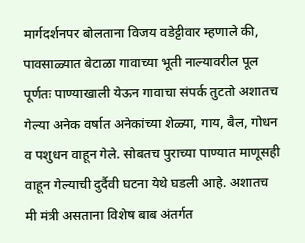मार्गदर्शनपर बोलताना विजय वडेट्टीवार म्हणाले की, पावसाळ्यात बेटाळा गावाच्या भूती नाल्यावरील पूल पूर्णतः पाण्याखाली येऊन गावाचा संपर्क तुटतो अशातच गेल्या अनेक वर्षात अनेकांच्या शेळ्या, गाय, बैल, गोधन व पशुधन वाहून गेले. सोबतच पुराच्या पाण्यात माणूसही वाहून गेल्याची दुर्दैवी घटना येथे घडली आहे. अशातच मी मंत्री असताना विशेष बाब अंतर्गत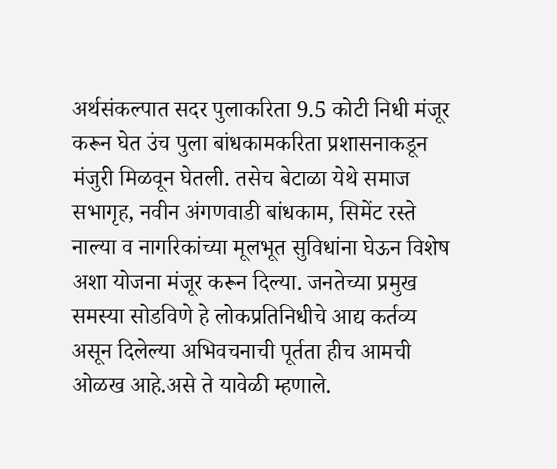अर्थसंकल्पात सदर पुलाकरिता 9.5 कोटी निधी मंजूर करून घेत उंच पुला बांधकामकरिता प्रशासनाकडून मंजुरी मिळवून घेतली. तसेच बेटाळा येथे समाज सभागृह, नवीन अंगणवाडी बांधकाम, सिमेंट रस्ते नाल्या व नागरिकांच्या मूलभूत सुविधांना घेऊन विशेष अशा योजना मंजूर करून दिल्या. जनतेच्या प्रमुख समस्या सोडविणे हे लोकप्रतिनिधीचे आद्य कर्तव्य असून दिलेल्या अभिवचनाची पूर्तता हीच आमची ओळख आहे.असे ते यावेळी म्हणाले.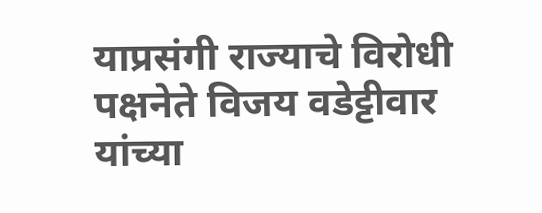याप्रसंगी राज्याचे विरोधी पक्षनेते विजय वडेट्टीवार यांच्या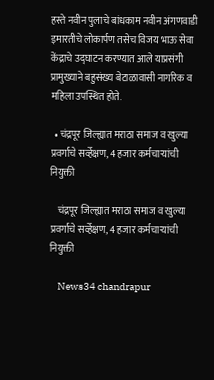हस्ते नवीन पुलाचे बांधकाम नवीन अंगणवाडी इमारतीचे लोकार्पण तसेच विजय भाऊ सेवा केंद्राचे उद्घाटन करण्यात आले याप्रसंगी प्रामुख्याने बहुसंख्य बेटाळावासी नागरिक व महिला उपस्थित होते.

  • चंद्रपूर जिल्ह्यात मराठा समाज व खुल्या प्रवर्गाचे सर्व्हेक्षण, 4 हजार कर्मचाऱ्यांची नियुक्ती

    चंद्रपूर जिल्ह्यात मराठा समाज व खुल्या प्रवर्गाचे सर्व्हेक्षण, 4 हजार कर्मचाऱ्यांची नियुक्ती

    News34 chandrapur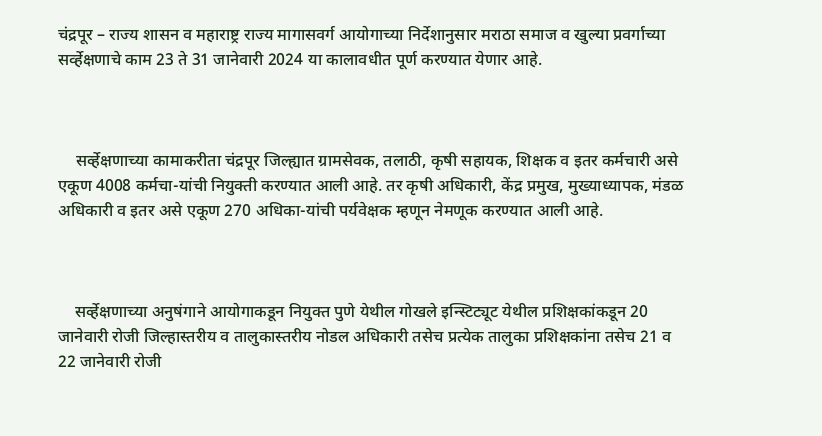चंद्रपूर – राज्य शासन व महाराष्ट्र राज्य मागासवर्ग आयोगाच्या निर्देशानुसार मराठा समाज व खुल्या प्रवर्गाच्या सर्व्हेक्षणाचे काम 23 ते 31 जानेवारी 2024 या कालावधीत पूर्ण करण्यात येणार आहे.



    सर्व्हेक्षणाच्या कामाकरीता चंद्रपूर जिल्ह्यात ग्रामसेवक, तलाठी, कृषी सहायक, शिक्षक व इतर कर्मचारी असे एकूण 4008 कर्मचा-यांची नियुक्ती करण्यात आली आहे. तर कृषी अधिकारी, केंद्र प्रमुख, मुख्याध्यापक, मंडळ अधिकारी व इतर असे एकूण 270 अधिका-यांची पर्यवेक्षक म्हणून नेमणूक करण्यात आली आहे.



    सर्व्हेक्षणाच्या अनुषंगाने आयोगाकडून नियुक्त पुणे येथील गोखले इन्स्टिट्यूट येथील प्रशिक्षकांकडून 20 जानेवारी रोजी जिल्हास्तरीय व तालुकास्तरीय नोडल अधिकारी तसेच प्रत्येक तालुका प्रशिक्षकांना तसेच 21 व 22 जानेवारी रोजी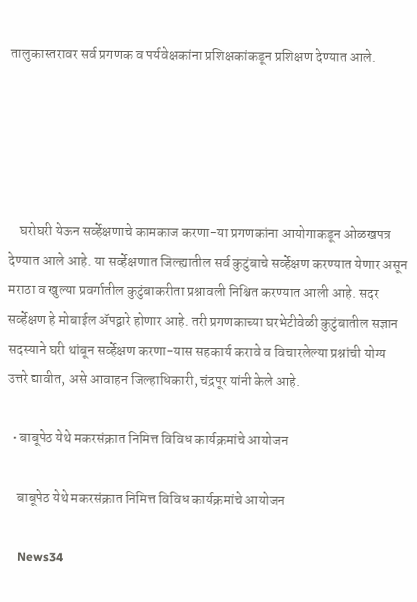तालुकास्तरावर सर्व प्रगणक व पर्यवेक्षकांना प्रशिक्षकांकडून प्रशिक्षण देण्यात आले.





    घरोघरी येऊन सर्व्हेक्षणाचे कामकाज करणा-या प्रगणकांना आयोगाकडून ओळखपत्र देण्यात आले आहे. या सर्व्हेक्षणात जिल्ह्यातील सर्व कुटुंबाचे सर्व्हेक्षण करण्यात येणार असून मराठा व खुल्या प्रवर्गातील कुटुंबाकरीता प्रश्नावली निश्चित करण्यात आली आहे. सदर सर्व्हेक्षण हे मोबाईल ॲपद्वारे होणार आहे. तरी प्रगणकाच्या घरभेटीवेळी कुटुंबातील सज्ञान सदस्याने घरी थांबून सर्व्हेक्षण करणा-यास सहकार्य करावे व विचारलेल्या प्रश्नांची योग्य उत्तरे द्यावीत, असे आवाहन जिल्हाधिकारी, चंद्रपूर यांनी केले आहे.

  • बाबूपेठ येथे मकरसंक्रात निमित्त विविध कार्यक्रमांचे आयोजन

    बाबूपेठ येथे मकरसंक्रात निमित्त विविध कार्यक्रमांचे आयोजन

    News34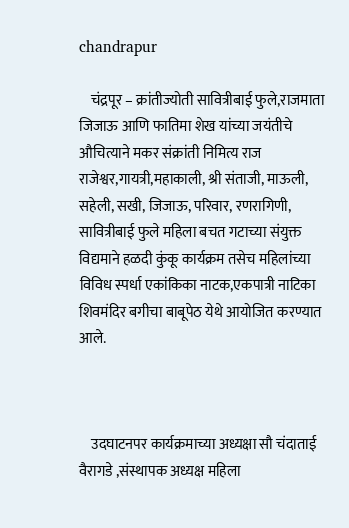chandrapur

    चंद्रपूर – क्रांतीज्योती सावित्रीबाई फुले,राजमाता जिजाऊ आणि फातिमा शेख यांच्या जयंतीचे औचित्याने मकर संक्रांती निमित्य राज राजेश्वर,गायत्री,महाकाली, श्री संताजी, माऊली, सहेली, सखी, जिजाऊ, परिवार, रणरागिणी, सावित्रीबाई फुले महिला बचत गटाच्या संयुक्त विद्यमाने हळदी कुंकू कार्यक्रम तसेच महिलांच्या विविध स्पर्धा एकांकिका नाटक,एकपात्री नाटिका शिवमंदिर बगीचा बाबूपेठ येथे आयोजित करण्यात आले.



    उदघाटनपर कार्यक्रमाच्या अध्यक्षा सौ चंदाताई वैरागडे ,संस्थापक अध्यक्ष महिला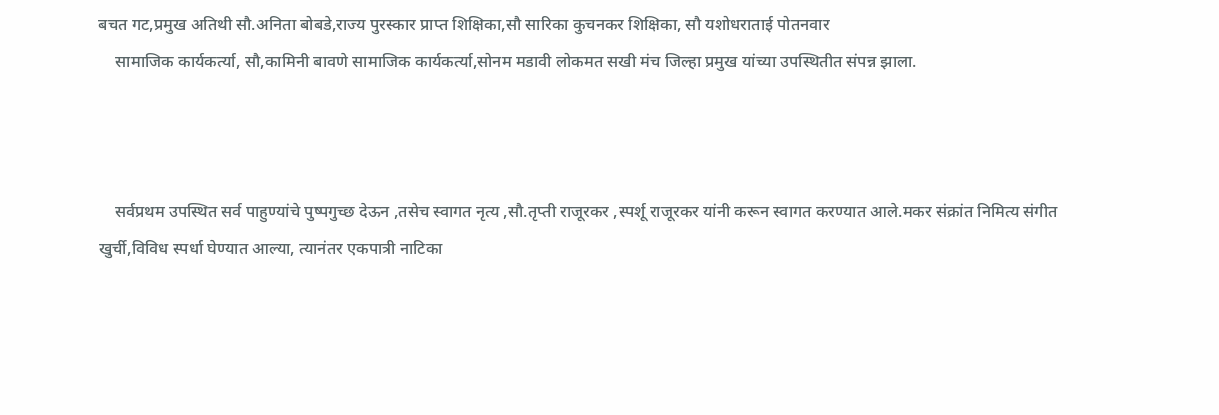बचत गट,प्रमुख अतिथी सौ.अनिता बोबडे,राज्य पुरस्कार प्राप्त शिक्षिका,सौ सारिका कुचनकर शिक्षिका, सौ यशोधराताई पोतनवार
    सामाजिक कार्यकर्त्या, सौ,कामिनी बावणे सामाजिक कार्यकर्त्या,सोनम मडावी लोकमत सखी मंच जिल्हा प्रमुख यांच्या उपस्थितीत संपन्न झाला.



    सर्वप्रथम उपस्थित सर्व पाहुण्यांचे पुष्पगुच्छ देऊन ,तसेच स्वागत नृत्य ,सौ.तृप्ती राजूरकर ,स्पर्शू राजूरकर यांनी करून स्वागत करण्यात आले.मकर संक्रांत निमित्य संगीत खुर्ची,विविध स्पर्धा घेण्यात आल्या, त्यानंतर एकपात्री नाटिका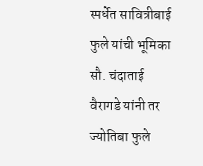स्पर्धेत सावित्रीबाई फुले यांची भूमिका सौ. चंदाताई वैरागडे यांनी तर ज्योतिबा फुले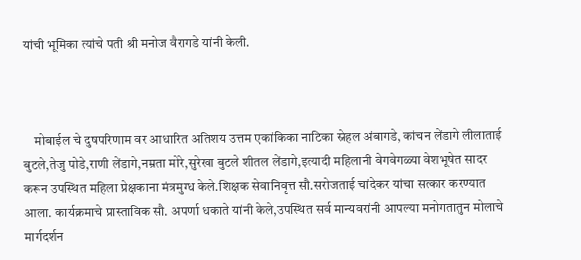यांची भूमिका त्यांचे पती श्री मनोज वैरागडे यांनी केली.



    मोबाईल चे दुषपरिणाम वर आधारित अतिशय उत्तम एकांकिका नाटिका स्नेहल अंबागडे, कांचन लेंडागे लीलाताई बुटले,तेजु पोडे,राणी लेंडागे,नम्रता मोरे,सुरेखा बुटले शीतल लेंडागे,इत्यादी महिलानी वेगवेगळ्या वेशभूषेत सादर करून उपस्थित महिला प्रेक्षकाना मंत्रमुग्ध केले.शिक्षक सेवानिवृत्त सौ.सरोजताई चांदेकर यांचा सत्कार करण्यात आला. कार्यक्रमाचे प्रास्ताविक सौ. अपर्णा धकाते यांनी केले,उपस्थित सर्व मान्यवरांनी आपल्या मनोगतातुन मोलाचे मार्गदर्शन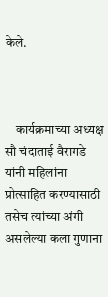केले.



    कार्यक्रमाच्या अध्यक्ष सौ चंदाताई वैरागडे यांनी महिलांना प्रोत्साहित करण्यासाठी तसेच त्यांच्या अंगी असलेल्या कला गुणाना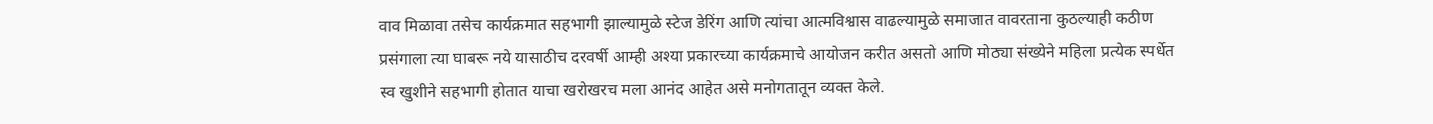वाव मिळावा तसेच कार्यक्रमात सहभागी झाल्यामुळे स्टेज डेरिंग आणि त्यांचा आत्मविश्वास वाढल्यामुळे समाजात वावरताना कुठल्याही कठीण प्रसंगाला त्या घाबरू नये यासाठीच दरवर्षी आम्ही अश्या प्रकारच्या कार्यक्रमाचे आयोजन करीत असतो आणि मोठ्या संख्येने महिला प्रत्येक स्पर्धेत स्व खुशीने सहभागी होतात याचा खरोखरच मला आनंद आहेत असे मनोगतातून व्यक्त केले.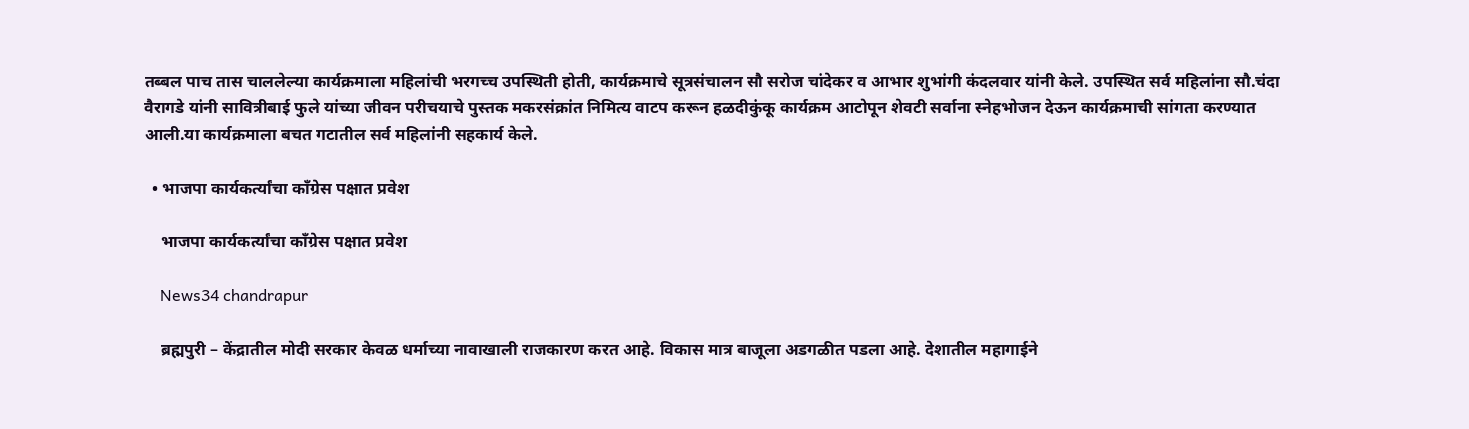तब्बल पाच तास चाललेल्या कार्यक्रमाला महिलांची भरगच्च उपस्थिती होती, कार्यक्रमाचे सूत्रसंचालन सौ सरोज चांदेकर व आभार शुभांगी कंदलवार यांनी केले. उपस्थित सर्व महिलांना सौ.चंदा वैरागडे यांनी सावित्रीबाई फुले यांच्या जीवन परीचयाचे पुस्तक मकरसंक्रांत निमित्य वाटप करून हळदीकुंकू कार्यक्रम आटोपून शेवटी सर्वाना स्नेहभोजन देऊन कार्यक्रमाची सांगता करण्यात आली.या कार्यक्रमाला बचत गटातील सर्व महिलांनी सहकार्य केले.

  • भाजपा कार्यकर्त्यांचा कॉंग्रेस पक्षात प्रवेश

    भाजपा कार्यकर्त्यांचा कॉंग्रेस पक्षात प्रवेश

    News34 chandrapur

    ब्रह्मपुरी – केंद्रातील मोदी सरकार केवळ धर्माच्या नावाखाली राजकारण करत आहे. विकास मात्र बाजूला अडगळीत पडला आहे. देशातील महागाईने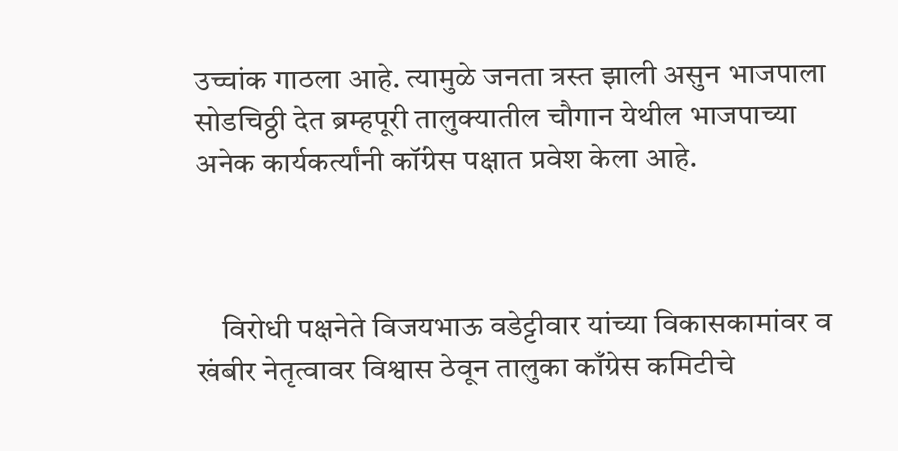उच्चांक गाठला आहे. त्यामुळे जनता त्रस्त झाली असुन भाजपाला सोडचिठ्ठी देत ब्रम्हपूरी तालुक्यातील चौगान येथील भाजपाच्या अनेक कार्यकर्त्यांनी कॉंग्रेस पक्षात प्रवेश केला आहे.



    विरोधी पक्षनेते विजयभाऊ वडेट्टीवार यांच्या विकासकामांवर व खंबीर नेतृत्वावर विश्वास ठेवून तालुका काँग्रेस कमिटीचे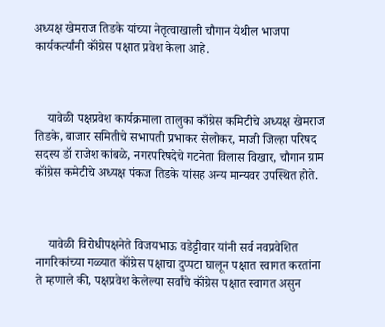अध्यक्ष खेमराज तिडके यांच्या नेतृत्वाखाली चौगान येथील भाजपा कार्यकर्त्यांनी कॉंग्रेस पक्षात प्रवेश केला आहे.



    यावेळी पक्षप्रवेश कार्यक्रमाला तालुका काँग्रेस कमिटीचे अध्यक्ष खेमराज तिडके, बाजार समितीचे सभापती प्रभाकर सेलोकर, माजी जिल्हा परिषद सदस्य डॉ राजेश कांबळे, नगरपरिषदेचे गटनेता विलास विखार, चौगान ग्राम कॉंग्रेस कमेटीचे अध्यक्ष पंकज तिडके यांसह अन्य मान्यवर उपस्थित होते.



    यावेळी विरोधीपक्षनेते विजयभाऊ वडेट्टीवार यांनी सर्व नवप्रवेशित नागरिकांच्या गळ्यात कॉंग्रेस पक्षाचा दुप्पटा घालून पक्षात स्वागत करतांना ते म्हणाले की, पक्षप्रवेश केलेल्या सर्वांचे कॉंग्रेस पक्षात स्वागत असुन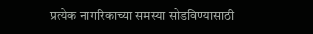प्रत्येक नागरिकाच्या समस्या सोडविण्यासाठी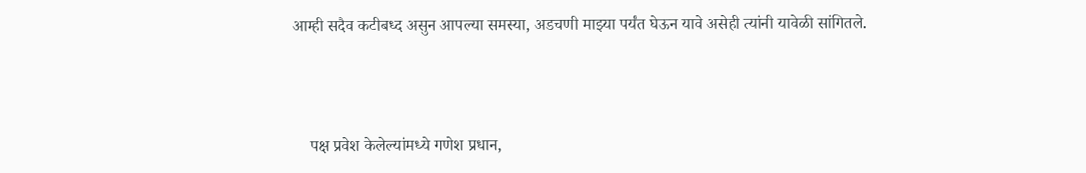आम्ही सदैव कटीबध्द असुन आपल्या समस्या, अडचणी माझ्या पर्यंत घेऊन यावे असेही त्यांनी यावेळी सांगितले.



    पक्ष प्रवेश केलेल्यांमध्ये गणेश प्रधान,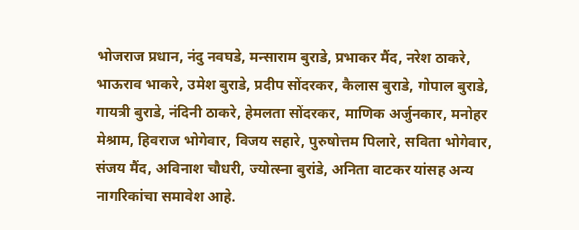भोजराज प्रधान, नंदु नवघडे, मन्साराम बुराडे, प्रभाकर मैंद, नरेश ठाकरे, भाऊराव भाकरे, उमेश बुराडे, प्रदीप सोंदरकर, कैलास बुराडे, गोपाल बुराडे, गायत्री बुराडे, नंदिनी ठाकरे, हेमलता सोंदरकर, माणिक अर्जुनकार, मनोहर मेश्राम, हिवराज भोगेवार, विजय सहारे, पुरुषोत्तम पिलारे, सविता भोगेवार, संजय मैंद, अविनाश चौधरी, ज्योत्स्ना बुरांडे, अनिता वाटकर यांसह अन्य नागरिकांचा समावेश आहे.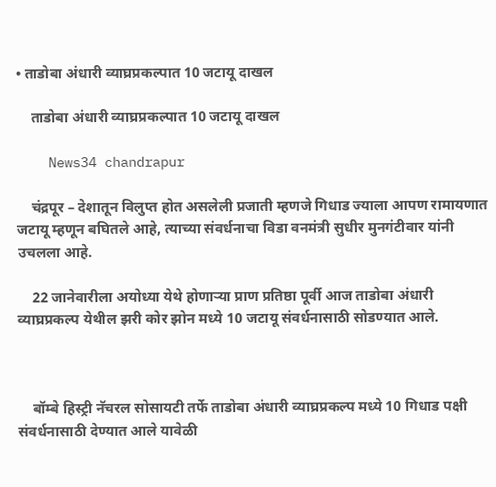• ताडोबा अंधारी व्याघ्रप्रकल्पात 10 जटायू दाखल

    ताडोबा अंधारी व्याघ्रप्रकल्पात 10 जटायू दाखल

    News34 chandrapur

    चंद्रपूर – देशातून विलुप्त होत असलेली प्रजाती म्हणजे गिधाड ज्याला आपण रामायणात जटायू म्हणून बघितले आहे, त्याच्या संवर्धनाचा विडा वनमंत्री सुधीर मुनगंटीवार यांनी उचलला आहे.

    22 जानेवारीला अयोध्या येथे होणाऱ्या प्राण प्रतिष्ठा पूर्वी आज ताडोबा अंधारी व्याघ्रप्रकल्प येथील झरी कोर झोन मध्ये 10 जटायू संवर्धनासाठी सोडण्यात आले.



    बॉम्बे हिस्ट्री नॅचरल सोसायटी तर्फे ताडोबा अंधारी व्याघ्रप्रकल्प मध्ये 10 गिधाड पक्षी संवर्धनासाठी देण्यात आले यावेळी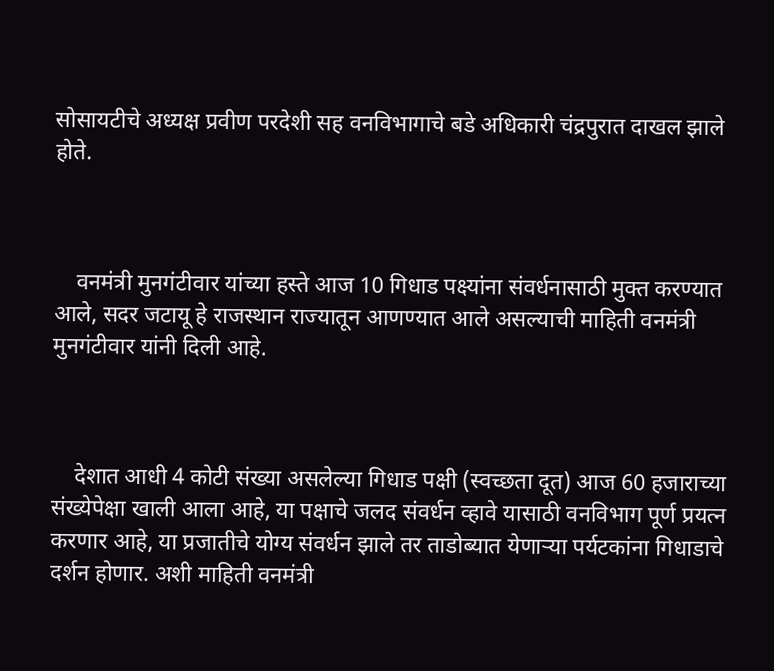सोसायटीचे अध्यक्ष प्रवीण परदेशी सह वनविभागाचे बडे अधिकारी चंद्रपुरात दाखल झाले होते.



    वनमंत्री मुनगंटीवार यांच्या हस्ते आज 10 गिधाड पक्ष्यांना संवर्धनासाठी मुक्त करण्यात आले, सदर जटायू हे राजस्थान राज्यातून आणण्यात आले असल्याची माहिती वनमंत्री मुनगंटीवार यांनी दिली आहे.



    देशात आधी 4 कोटी संख्या असलेल्या गिधाड पक्षी (स्वच्छता दूत) आज 60 हजाराच्या संख्येपेक्षा खाली आला आहे, या पक्षाचे जलद संवर्धन व्हावे यासाठी वनविभाग पूर्ण प्रयत्न करणार आहे, या प्रजातीचे योग्य संवर्धन झाले तर ताडोब्यात येणाऱ्या पर्यटकांना गिधाडाचे दर्शन होणार. अशी माहिती वनमंत्री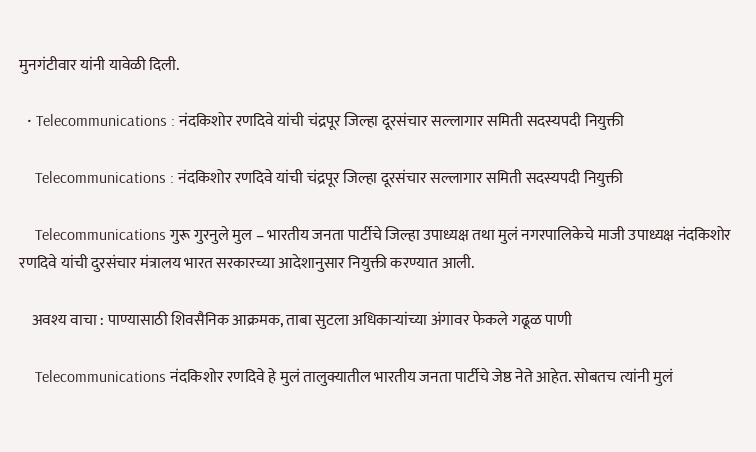मुनगंटीवार यांनी यावेळी दिली.

  • Telecommunications : नंदकिशोर रणदिवे यांची चंद्रपूर जिल्हा दूरसंचार सल्लागार समिती सदस्यपदी नियुक्ती

    Telecommunications : नंदकिशोर रणदिवे यांची चंद्रपूर जिल्हा दूरसंचार सल्लागार समिती सदस्यपदी नियुक्ती

    Telecommunications गुरू गुरनुले मुल – भारतीय जनता पार्टीचे जिल्हा उपाध्यक्ष तथा मुलं नगरपालिकेचे माजी उपाध्यक्ष नंदकिशोर रणदिवे यांची दुरसंचार मंत्रालय भारत सरकारच्या आदेशानुसार नियुक्ती करण्यात आली.

    अवश्य वाचा : पाण्यासाठी शिवसैनिक आक्रमक, ताबा सुटला अधिकाऱ्यांच्या अंगावर फेकले गढूळ पाणी

    Telecommunications नंदकिशोर रणदिवे हे मुलं तालुक्यातील भारतीय जनता पार्टीचे जेष्ठ नेते आहेत. सोबतच त्यांनी मुलं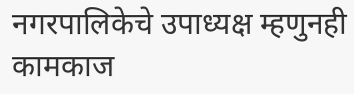नगरपालिकेचे उपाध्यक्ष म्हणुनही कामकाज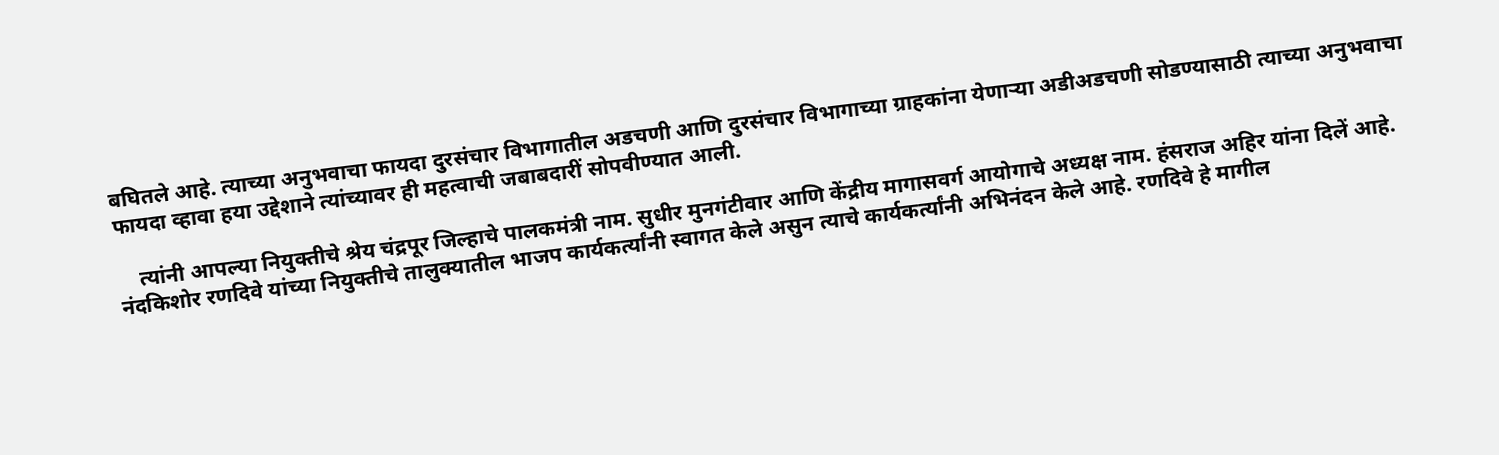बघितले आहे. त्याच्या अनुभवाचा फायदा दुरसंचार विभागातील अडचणी आणि दुरसंचार विभागाच्या ग्राहकांना येणाऱ्या अडीअडचणी सोडण्यासाठी त्याच्या अनुभवाचा फायदा व्हावा हया उद्देशाने त्यांच्यावर ही महत्वाची जबाबदारीं सोपवीण्यात आली.

    त्यांनी आपल्या नियुक्तीचे श्रेय चंद्रपूर जिल्हाचे पालकमंत्री नाम. सुधीर मुनगंटीवार आणि केंद्रीय मागासवर्ग आयोगाचे अध्यक्ष नाम. हंसराज अहिर यांना दिलें आहे. नंदकिशोर रणदिवे यांच्या नियुक्तीचे तालुक्यातील भाजप कार्यकर्त्यांनी स्वागत केले असुन त्याचे कार्यकर्त्यांनी अभिनंदन केले आहे. रणदिवे हे मागील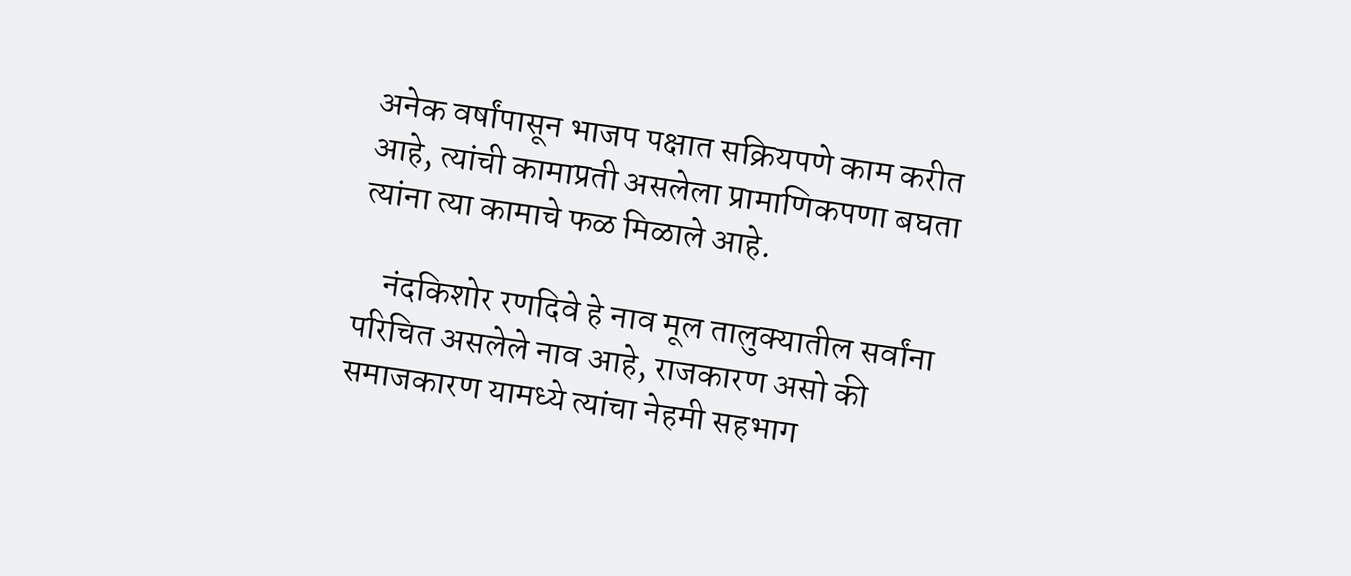अनेक वर्षांपासून भाजप पक्षात सक्रियपणे काम करीत आहे, त्यांची कामाप्रती असलेला प्रामाणिकपणा बघता त्यांना त्या कामाचे फळ मिळाले आहे.

    नंदकिशोर रणदिवे हे नाव मूल तालुक्यातील सर्वांना परिचित असलेले नाव आहे, राजकारण असो की समाजकारण यामध्ये त्यांचा नेहमी सहभाग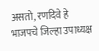असतो, रणदिवे हे भाजपचे जिल्हा उपाध्यक्ष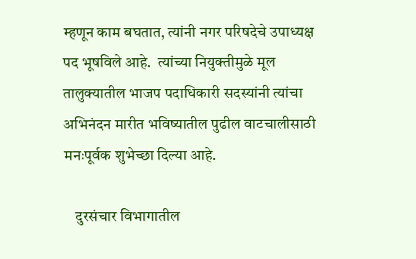म्हणून काम बघतात, त्यांनी नगर परिषदेचे उपाध्यक्ष पद भूषविले आहे.  त्यांच्या नियुक्तीमुळे मूल तालुक्यातील भाजप पदाधिकारी सदस्यांनी त्यांचा अभिनंदन मारीत भविष्यातील पुढील वाटचालीसाठी मनःपूर्वक शुभेच्छा दिल्या आहे.

    दुरसंचार विभागातील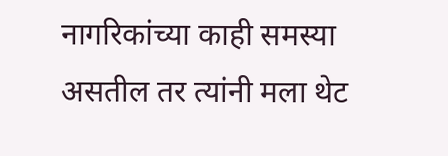नागरिकांच्या काही समस्या असतील तर त्यांनी मला थेट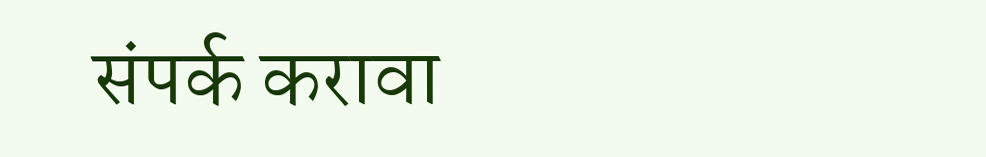संपर्क करावा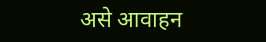असे आवाहन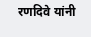रणदिवे यांनी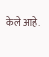केले आहे.